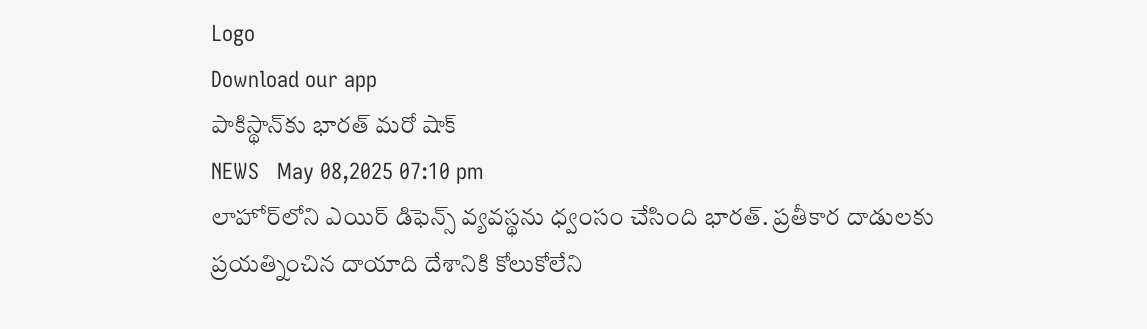Logo
Download our app
పాకిస్థాన్‌కు భారత్‌ మరో షాక్
NEWS   May 08,2025 07:10 pm
లాహోర్‌లోని ఎయిర్ డిఫెన్స్ వ్యవస్థను ధ్వంసం చేసింది భార‌త్. ప్రతీకార దాడులకు ప్రయత్నించిన దాయాది దేశానికి కోలుకోలేని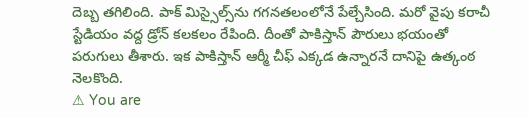దెబ్బ త‌గిలింది. పాక్ మిస్సైల్స్‌ను గగనతలంలోనే పేల్చేసింది. మ‌రో వైపు క‌రాచీ స్టేడియం వ‌ద్ద డ్రోన్ క‌ల‌క‌లం రేపింది. దీంతో పాకిస్తాన్ పౌరులు భ‌యంతో ప‌రుగులు తీశారు. ఇక పాకిస్తాన్ ఆర్మీ చీఫ్ ఎక్క‌డ ఉన్నార‌నే దానిపై ఉత్కంఠ నెల‌కొంది.
⚠ You are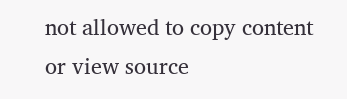not allowed to copy content or view source